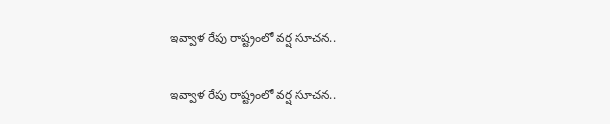ఇవ్వాళ రేపు రాష్ట్రంలో వర్ష సూచన..

ఇవ్వాళ రేపు రాష్ట్రంలో వర్ష సూచన..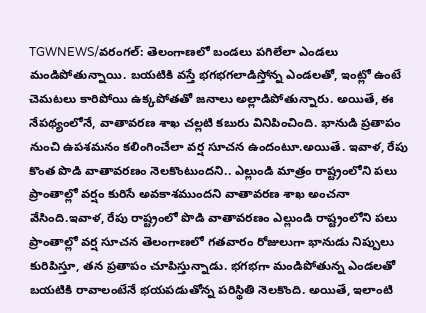TGWNEWS/వరంగల్: తెలంగాణలో బండలు పగిలేలా ఎండలు మండిపోతున్నాయి. బయటికి వస్తే భగభగలాడిస్తోన్న ఎండలతో, ఇంట్లో ఉంటే చెమటలు కారిపోయి ఉక్కపోతతో జనాలు అల్లాడిపోతున్నారు. అయితే, ఈ నేపథ్యంలోనే, వాతావరణ శాఖ చల్లటి కబురు వినిపించింది. భానుడి ప్రతాపం నుంచి ఉపశమనం కలింగించేలా వర్ష సూచన ఉందంటూ.అయితే. ఇవాళ, రేపు కొంత పొడి వాతావరణం నెలకొంటుందని.. ఎల్లుండి మాత్రం రాష్ట్రంలోని పలు ప్రాంతాల్లో వర్షం కురిసే అవకాశముందని వాతావరణ శాఖ అంచనా వేసింది.ఇవాళ, రేపు రాష్ట్రంలో పొడి వాతావరణం ఎల్లుండి రాష్ట్రంలోని పలు ప్రాంతాల్లో వర్ష సూచన తెలంగాణలో గతవారం రోజులుగా భానుడు నిప్పులు కురిపిస్తూ, తన ప్రతాపం చూపిస్తున్నాడు. భగభగా మండిపోతున్న ఎండలతో బయటికి రావాలంటేనే భయపడుతోన్న పరిస్థితి నెలకొంది. అయితే, ఇలాంటి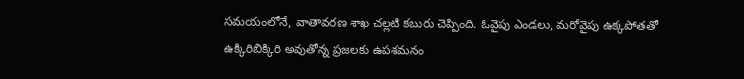సమయంలోనే, వాతావరణ శాఖ చల్లటి కబురు చెప్పింది. ఓవైపు ఎండలు, మరోవైపు ఉక్కపోతతో ఉక్కిరిబిక్కిరి అవుతోన్న ప్రజలకు ఉపశమనం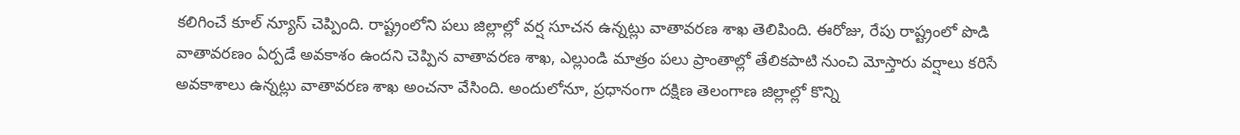కలిగించే కూల్ న్యూస్ చెప్పింది. రాష్ట్రంలోని పలు జిల్లాల్లో వర్ష సూచన ఉన్నట్లు వాతావరణ శాఖ తెలిపింది. ఈరోజు, రేపు రాష్ట్రంలో పొడి వాతావరణం ఏర్పడే అవకాశం ఉందని చెప్పిన వాతావరణ శాఖ, ఎల్లుండి మాత్రం పలు ప్రాంతాల్లో తేలికపాటి నుంచి మోస్తారు వర్షాలు కరిసే అవకాశాలు ఉన్నట్లు వాతావరణ శాఖ అంచనా వేసింది. అందులోనూ, ప్రధానంగా దక్షిణ తెలంగాణ జిల్లాల్లో కొన్ని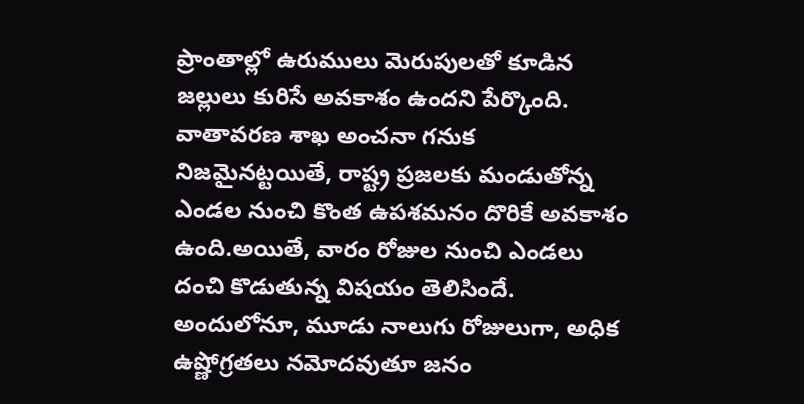ప్రాంతాల్లో ఉరుములు మెరుపులతో కూడిన జల్లులు కురిసే అవకాశం ఉందని పేర్కొంది. వాతావరణ శాఖ అంచనా గనుక నిజమైనట్టయితే, రాష్ట్ర ప్రజలకు మండుతోన్న ఎండల నుంచి కొంత ఉపశమనం దొరికే అవకాశం ఉంది.అయితే, వారం రోజుల నుంచి ఎండలు దంచి కొడుతున్న విషయం తెలిసిందే. అందులోనూ, మూడు నాలుగు రోజులుగా, అధిక ఉష్ణోగ్రతలు నమోదవుతూ జనం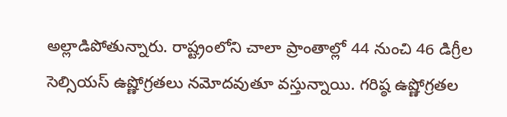అల్లాడిపోతున్నారు. రాష్ట్రంలోని చాలా ప్రాంతాల్లో 44 నుంచి 46 డిగ్రీల సెల్సియస్ ఉష్ణోగ్రతలు నమోదవుతూ వస్తున్నాయి. గరిష్ఠ ఉష్ణోగ్రతల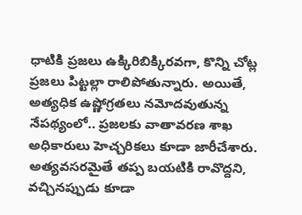ధాటికి ప్రజలు ఉక్కిరిబిక్కిరవగా, కొన్ని చోట్ల ప్రజలు పిట్టల్లా రాలిపోతున్నారు. అయితే, అత్యధిక ఉష్ణోగ్రతలు నమోదవుతున్న నేపథ్యంలో.. ప్రజలకు వాతావరణ శాఖ అధికారులు హెచ్చరికలు కూడా జారీచేశారు. అత్యవసరమైతే తప్ప బయటికి రావొద్దని, వచ్చినప్పుడు కూడా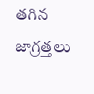తగిన జాగ్రత్తలు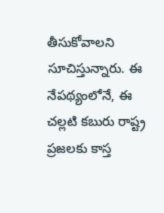తీసుకోవాలని సూచిస్తున్నారు. ఈ నేపథ్యంలోనే, ఈ చల్లటి కబురు రాష్ట్ర ప్రజలకు కాస్త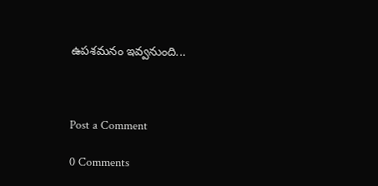ఉపశమనం ఇవ్వనుంది...



Post a Comment

0 Comments